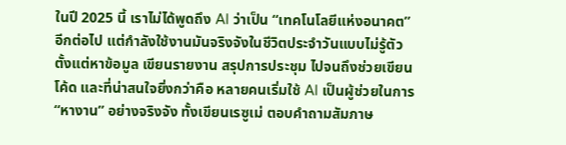ในปี 2025 นี้ เราไม่ได้พูดถึง AI ว่าเป็น “เทคโนโลยีแห่งอนาคต” อีกต่อไป แต่กำลังใช้งานมันจริงจังในชีวิตประจำวันแบบไม่รู้ตัว ตั้งแต่หาข้อมูล เขียนรายงาน สรุปการประชุม ไปจนถึงช่วยเขียนโค้ด และที่น่าสนใจยิ่งกว่าคือ หลายคนเริ่มใช้ AI เป็นผู้ช่วยในการ “หางาน” อย่างจริงจัง ทั้งเขียนเรซูเม่ ตอบคำถามสัมภาษ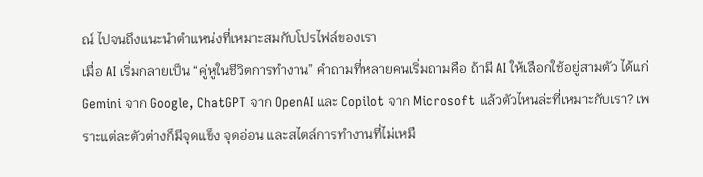ณ์ ไปจนถึงแนะนำตำแหน่งที่เหมาะสมกับโปรไฟล์ของเรา
เมื่อ AI เริ่มกลายเป็น “คู่หูในชีวิตการทำงาน” คำถามที่หลายคนเริ่มถามคือ ถ้ามี AI ให้เลือกใช้อยู่สามตัว ได้แก่ Gemini จาก Google, ChatGPT จาก OpenAI และ Copilot จาก Microsoft แล้วตัวไหนล่ะที่เหมาะกับเรา? เพราะแต่ละตัวต่างก็มีจุดแข็ง จุดอ่อน และสไตล์การทำงานที่ไม่เหมื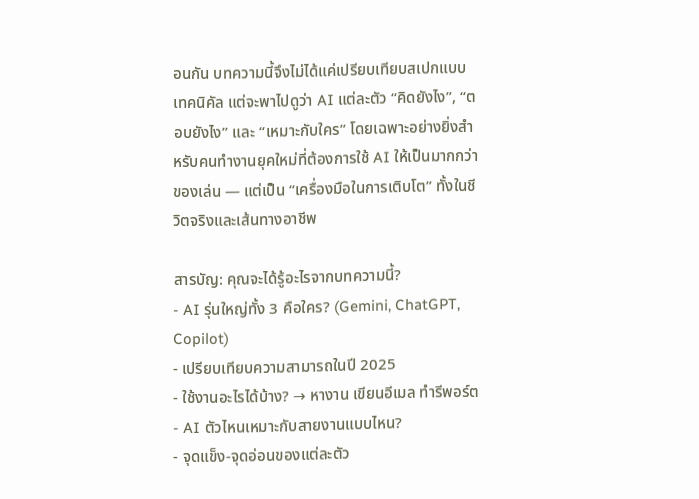อนกัน บทความนี้จึงไม่ได้แค่เปรียบเทียบสเปกแบบเทคนิคัล แต่จะพาไปดูว่า AI แต่ละตัว “คิดยังไง”, “ตอบยังไง” และ “เหมาะกับใคร” โดยเฉพาะอย่างยิ่งสำหรับคนทำงานยุคใหม่ที่ต้องการใช้ AI ให้เป็นมากกว่าของเล่น — แต่เป็น “เครื่องมือในการเติบโต” ทั้งในชีวิตจริงและเส้นทางอาชีพ

สารบัญ: คุณจะได้รู้อะไรจากบทความนี้?
- AI รุ่นใหญ่ทั้ง 3 คือใคร? (Gemini, ChatGPT, Copilot)
- เปรียบเทียบความสามารถในปี 2025
- ใช้งานอะไรได้บ้าง? → หางาน เขียนอีเมล ทำรีพอร์ต
- AI ตัวไหนเหมาะกับสายงานแบบไหน?
- จุดแข็ง-จุดอ่อนของแต่ละตัว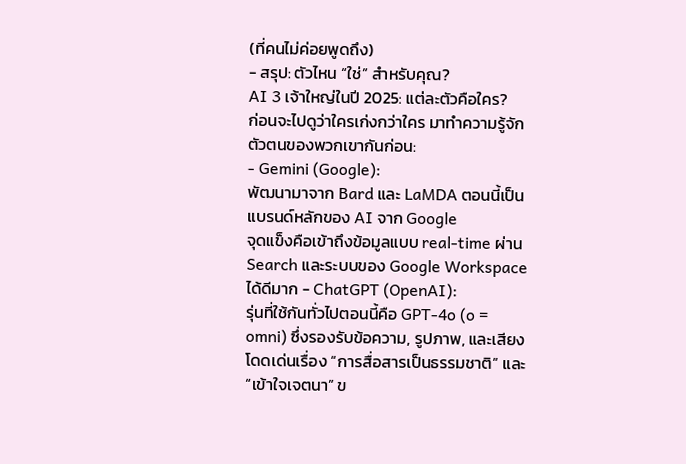(ที่คนไม่ค่อยพูดถึง)
- สรุป: ตัวไหน “ใช่” สำหรับคุณ?
AI 3 เจ้าใหญ่ในปี 2025: แต่ละตัวคือใคร?
ก่อนจะไปดูว่าใครเก่งกว่าใคร มาทำความรู้จักตัวตนของพวกเขากันก่อน:
- Gemini (Google):
พัฒนามาจาก Bard และ LaMDA ตอนนี้เป็นแบรนด์หลักของ AI จาก Google
จุดแข็งคือเข้าถึงข้อมูลแบบ real-time ผ่าน Search และระบบของ Google Workspace ได้ดีมาก - ChatGPT (OpenAI):
รุ่นที่ใช้กันทั่วไปตอนนี้คือ GPT-4o (o = omni) ซึ่งรองรับข้อความ, รูปภาพ, และเสียง
โดดเด่นเรื่อง “การสื่อสารเป็นธรรมชาติ” และ “เข้าใจเจตนา” ข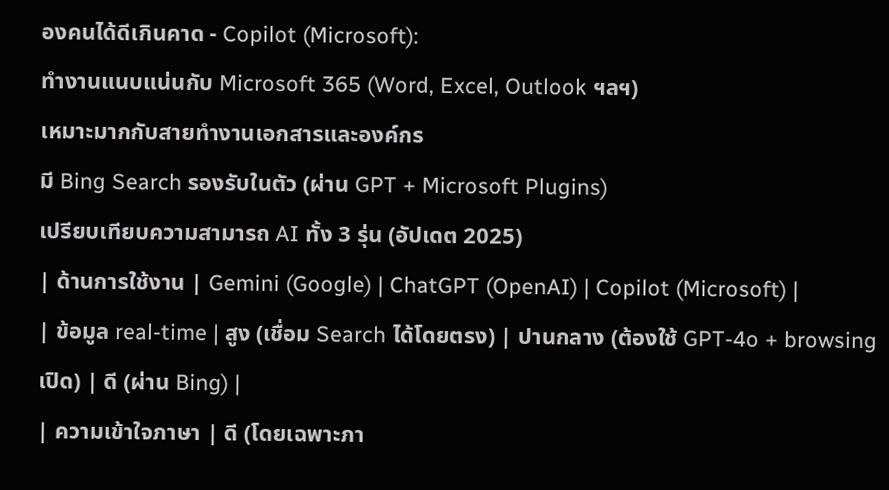องคนได้ดีเกินคาด - Copilot (Microsoft):
ทำงานแนบแน่นกับ Microsoft 365 (Word, Excel, Outlook ฯลฯ)
เหมาะมากกับสายทำงานเอกสารและองค์กร
มี Bing Search รองรับในตัว (ผ่าน GPT + Microsoft Plugins)
เปรียบเทียบความสามารถ AI ทั้ง 3 รุ่น (อัปเดต 2025)
| ด้านการใช้งาน | Gemini (Google) | ChatGPT (OpenAI) | Copilot (Microsoft) |
| ข้อมูล real-time | สูง (เชื่อม Search ได้โดยตรง) | ปานกลาง (ต้องใช้ GPT-4o + browsing เปิด) | ดี (ผ่าน Bing) |
| ความเข้าใจภาษา | ดี (โดยเฉพาะภา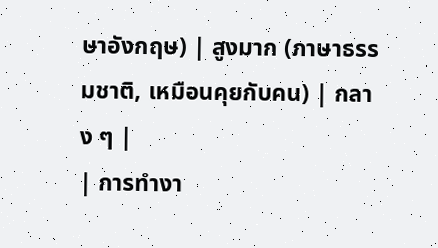ษาอังกฤษ) | สูงมาก (ภาษาธรรมชาติ, เหมือนคุยกับคน) | กลาง ๆ |
| การทำงา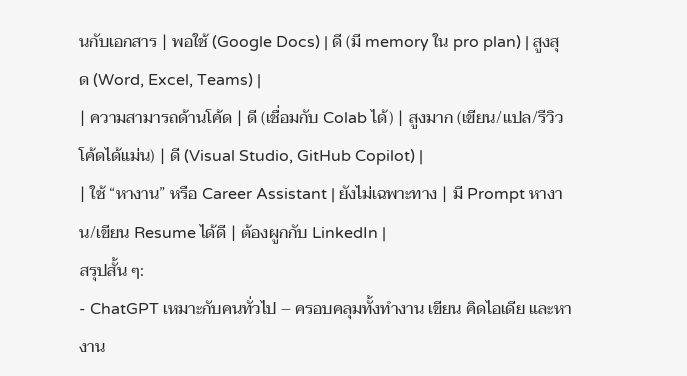นกับเอกสาร | พอใช้ (Google Docs) | ดี (มี memory ใน pro plan) | สูงสุด (Word, Excel, Teams) |
| ความสามารถด้านโค้ด | ดี (เชื่อมกับ Colab ได้) | สูงมาก (เขียน/แปล/รีวิวโค้ดได้แม่น) | ดี (Visual Studio, GitHub Copilot) |
| ใช้ “หางาน” หรือ Career Assistant | ยังไม่เฉพาะทาง | มี Prompt หางาน/เขียน Resume ได้ดี | ต้องผูกกับ LinkedIn |
สรุปสั้น ๆ:
- ChatGPT เหมาะกับคนทั่วไป – ครอบคลุมทั้งทำงาน เขียน คิดไอเดีย และหางาน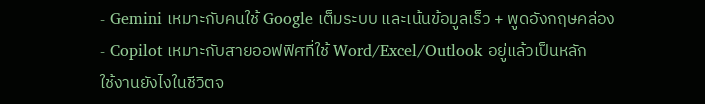- Gemini เหมาะกับคนใช้ Google เต็มระบบ และเน้นข้อมูลเร็ว + พูดอังกฤษคล่อง
- Copilot เหมาะกับสายออฟฟิศที่ใช้ Word/Excel/Outlook อยู่แล้วเป็นหลัก
ใช้งานยังไงในชีวิตจ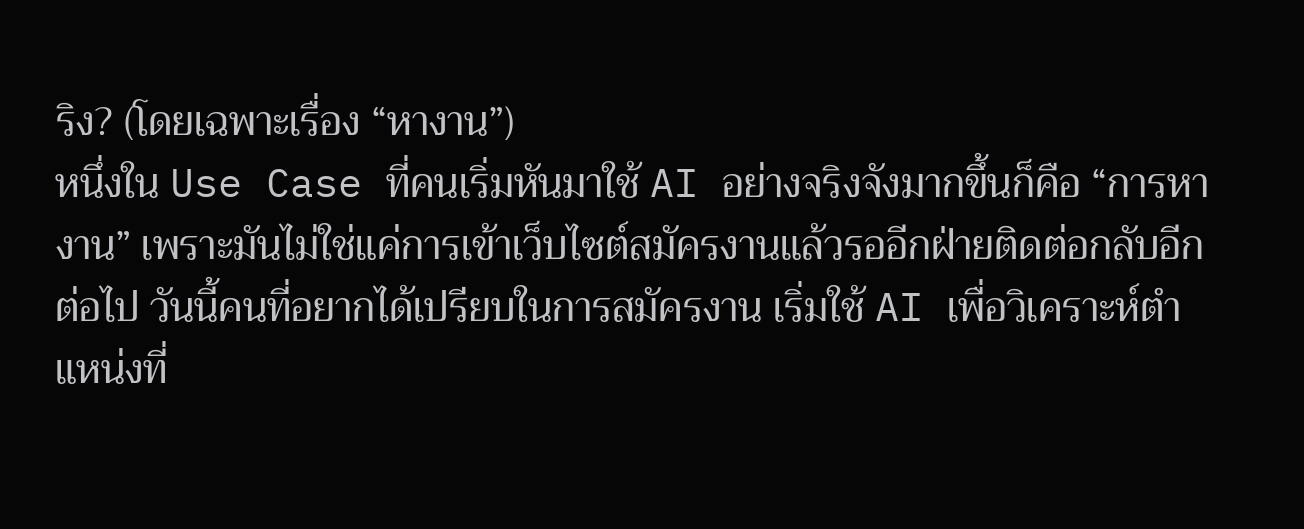ริง? (โดยเฉพาะเรื่อง “หางาน”)
หนึ่งใน Use Case ที่คนเริ่มหันมาใช้ AI อย่างจริงจังมากขึ้นก็คือ “การหางาน” เพราะมันไม่ใช่แค่การเข้าเว็บไซต์สมัครงานแล้วรออีกฝ่ายติดต่อกลับอีกต่อไป วันนี้คนที่อยากได้เปรียบในการสมัครงาน เริ่มใช้ AI เพื่อวิเคราะห์ตำแหน่งที่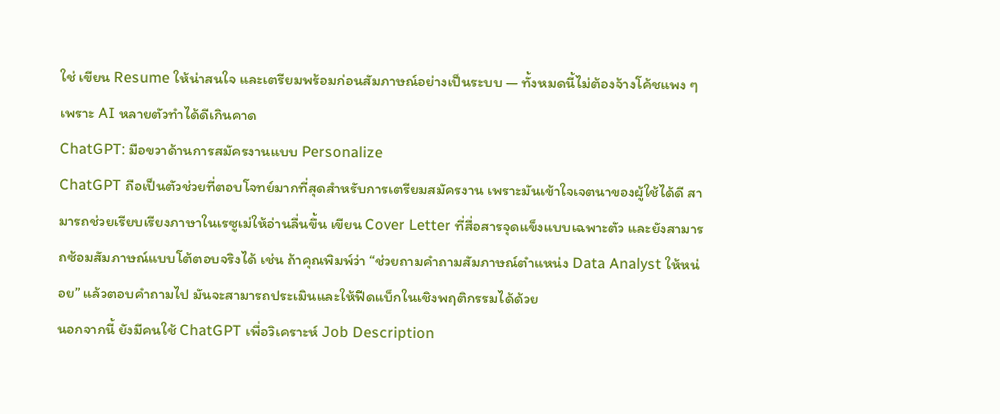ใช่ เขียน Resume ให้น่าสนใจ และเตรียมพร้อมก่อนสัมภาษณ์อย่างเป็นระบบ — ทั้งหมดนี้ไม่ต้องจ้างโค้ชแพง ๆ เพราะ AI หลายตัวทำได้ดีเกินคาด
ChatGPT: มือขวาด้านการสมัครงานแบบ Personalize
ChatGPT ถือเป็นตัวช่วยที่ตอบโจทย์มากที่สุดสำหรับการเตรียมสมัครงาน เพราะมันเข้าใจเจตนาของผู้ใช้ได้ดี สามารถช่วยเรียบเรียงภาษาในเรซูเม่ให้อ่านลื่นขึ้น เขียน Cover Letter ที่สื่อสารจุดแข็งแบบเฉพาะตัว และยังสามารถซ้อมสัมภาษณ์แบบโต้ตอบจริงได้ เช่น ถ้าคุณพิมพ์ว่า “ช่วยถามคำถามสัมภาษณ์ตำแหน่ง Data Analyst ให้หน่อย” แล้วตอบคำถามไป มันจะสามารถประเมินและให้ฟีดแบ็กในเชิงพฤติกรรมได้ด้วย
นอกจากนี้ ยังมีคนใช้ ChatGPT เพื่อวิเคราะห์ Job Description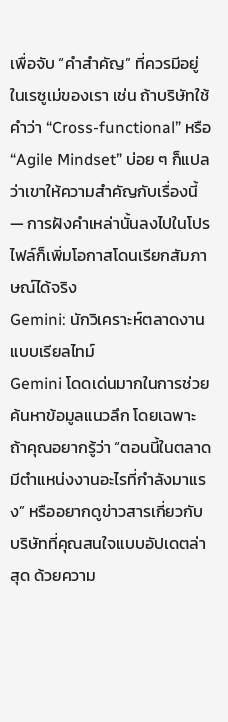เพื่อจับ “คำสำคัญ” ที่ควรมีอยู่ในเรซูเม่ของเรา เช่น ถ้าบริษัทใช้คำว่า “Cross-functional” หรือ “Agile Mindset” บ่อย ๆ ก็แปลว่าเขาให้ความสำคัญกับเรื่องนี้ — การฝังคำเหล่านั้นลงไปในโปรไฟล์ก็เพิ่มโอกาสโดนเรียกสัมภาษณ์ได้จริง
Gemini: นักวิเคราะห์ตลาดงานแบบเรียลไทม์
Gemini โดดเด่นมากในการช่วยค้นหาข้อมูลแนวลึก โดยเฉพาะถ้าคุณอยากรู้ว่า “ตอนนี้ในตลาดมีตำแหน่งงานอะไรที่กำลังมาแรง” หรืออยากดูข่าวสารเกี่ยวกับบริษัทที่คุณสนใจแบบอัปเดตล่าสุด ด้วยความ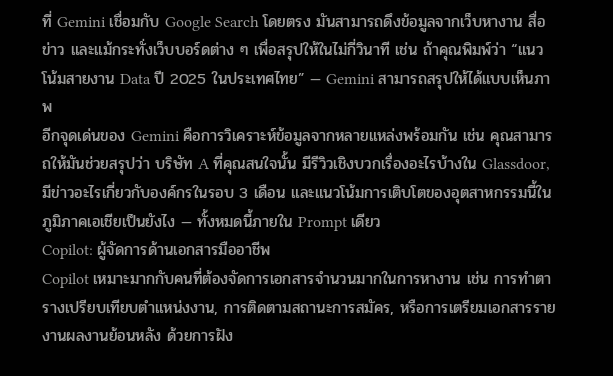ที่ Gemini เชื่อมกับ Google Search โดยตรง มันสามารถดึงข้อมูลจากเว็บหางาน สื่อข่าว และแม้กระทั่งเว็บบอร์ดต่าง ๆ เพื่อสรุปให้ในไม่กี่วินาที เช่น ถ้าคุณพิมพ์ว่า “แนวโน้มสายงาน Data ปี 2025 ในประเทศไทย” — Gemini สามารถสรุปให้ได้แบบเห็นภาพ
อีกจุดเด่นของ Gemini คือการวิเคราะห์ข้อมูลจากหลายแหล่งพร้อมกัน เช่น คุณสามารถให้มันช่วยสรุปว่า บริษัท A ที่คุณสนใจนั้น มีรีวิวเชิงบวกเรื่องอะไรบ้างใน Glassdoor, มีข่าวอะไรเกี่ยวกับองค์กรในรอบ 3 เดือน และแนวโน้มการเติบโตของอุตสาหกรรมนี้ในภูมิภาคเอเชียเป็นยังไง — ทั้งหมดนี้ภายใน Prompt เดียว
Copilot: ผู้จัดการด้านเอกสารมืออาชีพ
Copilot เหมาะมากกับคนที่ต้องจัดการเอกสารจำนวนมากในการหางาน เช่น การทำตารางเปรียบเทียบตำแหน่งงาน, การติดตามสถานะการสมัคร, หรือการเตรียมเอกสารรายงานผลงานย้อนหลัง ด้วยการฝัง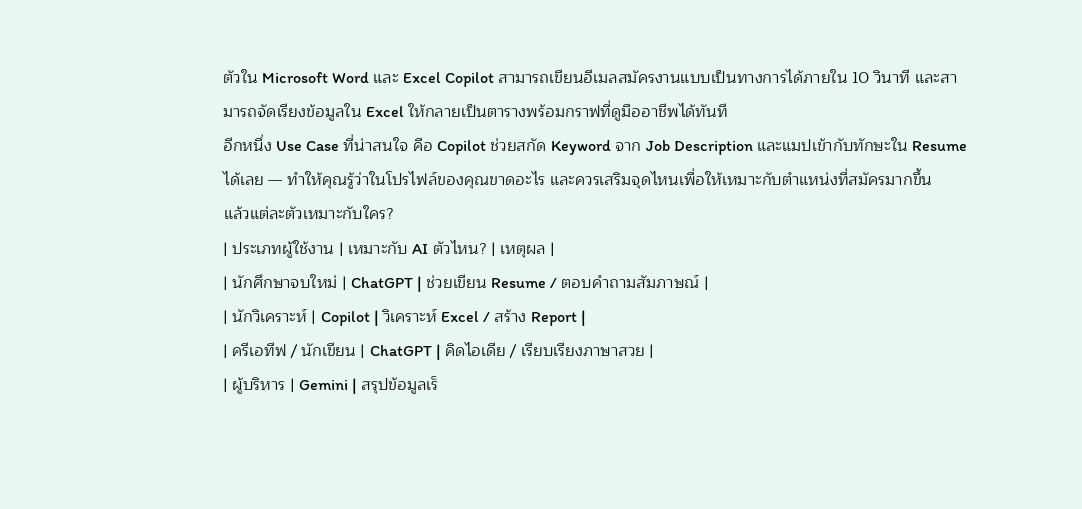ตัวใน Microsoft Word และ Excel Copilot สามารถเขียนอีเมลสมัครงานแบบเป็นทางการได้ภายใน 10 วินาที และสามารถจัดเรียงข้อมูลใน Excel ให้กลายเป็นตารางพร้อมกราฟที่ดูมืออาชีพได้ทันที
อีกหนึ่ง Use Case ที่น่าสนใจ คือ Copilot ช่วยสกัด Keyword จาก Job Description และแมปเข้ากับทักษะใน Resume ได้เลย — ทำให้คุณรู้ว่าในโปรไฟล์ของคุณขาดอะไร และควรเสริมจุดไหนเพื่อให้เหมาะกับตำแหน่งที่สมัครมากขึ้น
แล้วแต่ละตัวเหมาะกับใคร?
| ประเภทผู้ใช้งาน | เหมาะกับ AI ตัวไหน? | เหตุผล |
| นักศึกษาจบใหม่ | ChatGPT | ช่วยเขียน Resume / ตอบคำถามสัมภาษณ์ |
| นักวิเคราะห์ | Copilot | วิเคราะห์ Excel / สร้าง Report |
| ครีเอทีฟ / นักเขียน | ChatGPT | คิดไอเดีย / เรียบเรียงภาษาสวย |
| ผู้บริหาร | Gemini | สรุปข้อมูลเร็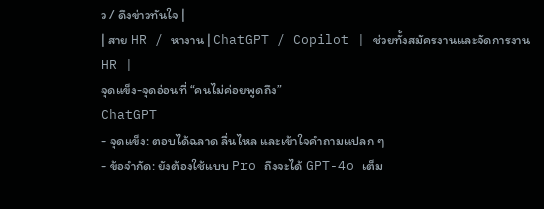ว / ดึงข่าวทันใจ |
| สาย HR / หางาน | ChatGPT / Copilot | ช่วยทั้งสมัครงานและจัดการงาน HR |
จุดแข็ง-จุดอ่อนที่ “คนไม่ค่อยพูดถึง”
ChatGPT
- จุดแข็ง: ตอบได้ฉลาด ลื่นไหล และเข้าใจคำถามแปลก ๆ
- ข้อจำกัด: ยังต้องใช้แบบ Pro ถึงจะได้ GPT-4o เต็ม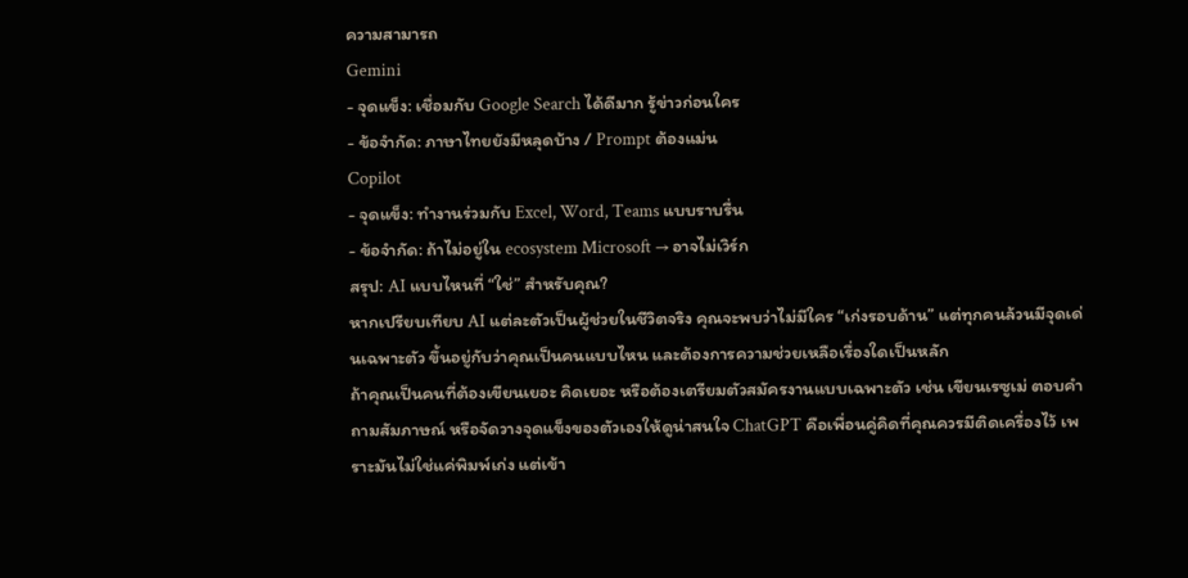ความสามารถ
Gemini
- จุดแข็ง: เชื่อมกับ Google Search ได้ดีมาก รู้ข่าวก่อนใคร
- ข้อจำกัด: ภาษาไทยยังมีหลุดบ้าง / Prompt ต้องแม่น
Copilot
- จุดแข็ง: ทำงานร่วมกับ Excel, Word, Teams แบบราบรื่น
- ข้อจำกัด: ถ้าไม่อยู่ใน ecosystem Microsoft → อาจไม่เวิร์ก
สรุป: AI แบบไหนที่ “ใช่” สำหรับคุณ?
หากเปรียบเทียบ AI แต่ละตัวเป็นผู้ช่วยในชีวิตจริง คุณจะพบว่าไม่มีใคร “เก่งรอบด้าน” แต่ทุกคนล้วนมีจุดเด่นเฉพาะตัว ขึ้นอยู่กับว่าคุณเป็นคนแบบไหน และต้องการความช่วยเหลือเรื่องใดเป็นหลัก
ถ้าคุณเป็นคนที่ต้องเขียนเยอะ คิดเยอะ หรือต้องเตรียมตัวสมัครงานแบบเฉพาะตัว เช่น เขียนเรซูเม่ ตอบคำถามสัมภาษณ์ หรือจัดวางจุดแข็งของตัวเองให้ดูน่าสนใจ ChatGPT คือเพื่อนคู่คิดที่คุณควรมีติดเครื่องไว้ เพราะมันไม่ใช่แค่พิมพ์เก่ง แต่เข้า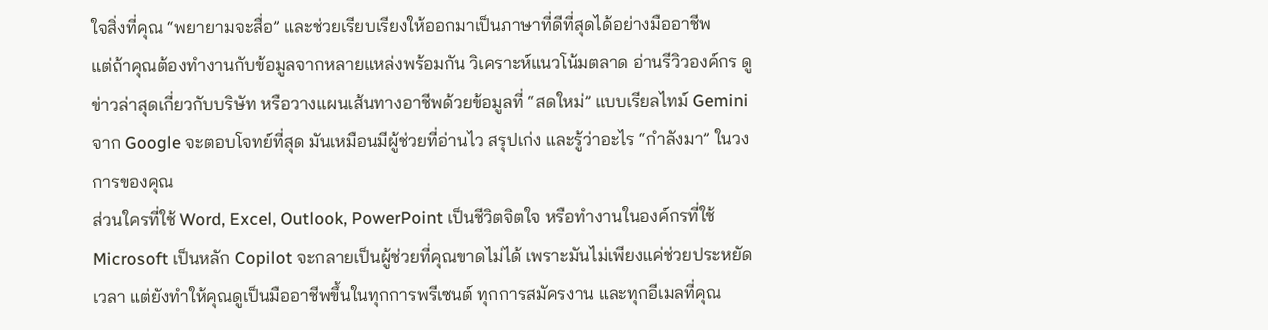ใจสิ่งที่คุณ “พยายามจะสื่อ” และช่วยเรียบเรียงให้ออกมาเป็นภาษาที่ดีที่สุดได้อย่างมืออาชีพ
แต่ถ้าคุณต้องทำงานกับข้อมูลจากหลายแหล่งพร้อมกัน วิเคราะห์แนวโน้มตลาด อ่านรีวิวองค์กร ดูข่าวล่าสุดเกี่ยวกับบริษัท หรือวางแผนเส้นทางอาชีพด้วยข้อมูลที่ “สดใหม่” แบบเรียลไทม์ Gemini จาก Google จะตอบโจทย์ที่สุด มันเหมือนมีผู้ช่วยที่อ่านไว สรุปเก่ง และรู้ว่าอะไร “กำลังมา” ในวงการของคุณ
ส่วนใครที่ใช้ Word, Excel, Outlook, PowerPoint เป็นชีวิตจิตใจ หรือทำงานในองค์กรที่ใช้ Microsoft เป็นหลัก Copilot จะกลายเป็นผู้ช่วยที่คุณขาดไม่ได้ เพราะมันไม่เพียงแค่ช่วยประหยัดเวลา แต่ยังทำให้คุณดูเป็นมืออาชีพขึ้นในทุกการพรีเซนต์ ทุกการสมัครงาน และทุกอีเมลที่คุณ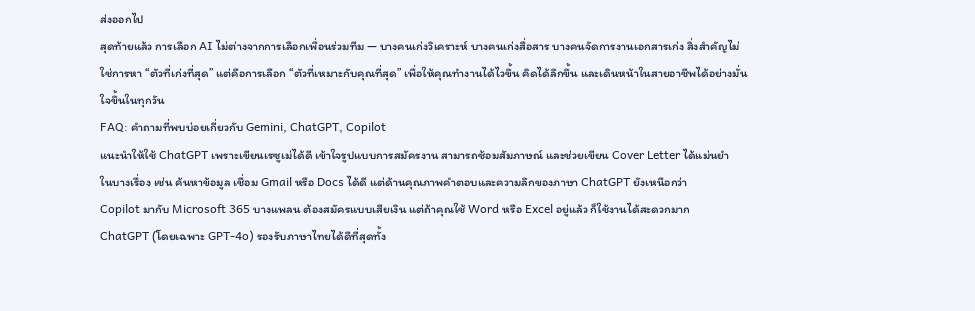ส่งออกไป
สุดท้ายแล้ว การเลือก AI ไม่ต่างจากการเลือกเพื่อนร่วมทีม — บางคนเก่งวิเคราะห์ บางคนเก่งสื่อสาร บางคนจัดการงานเอกสารเก่ง สิ่งสำคัญไม่ใช่การหา “ตัวที่เก่งที่สุด” แต่คือการเลือก “ตัวที่เหมาะกับคุณที่สุด” เพื่อให้คุณทำงานได้ไวขึ้น คิดได้ลึกขึ้น และเดินหน้าในสายอาชีพได้อย่างมั่นใจขึ้นในทุกวัน
FAQ: คำถามที่พบบ่อยเกี่ยวกับ Gemini, ChatGPT, Copilot
แนะนำให้ใช้ ChatGPT เพราะเขียนเรซูเม่ได้ดี เข้าใจรูปแบบการสมัครงาน สามารถซ้อมสัมภาษณ์ และช่วยเขียน Cover Letter ได้แม่นยำ
ในบางเรื่อง เช่น ค้นหาข้อมูล เชื่อม Gmail หรือ Docs ได้ดี แต่ด้านคุณภาพคำตอบและความลึกของภาษา ChatGPT ยังเหนือกว่า
Copilot มากับ Microsoft 365 บางแพลน ต้องสมัครแบบเสียเงิน แต่ถ้าคุณใช้ Word หรือ Excel อยู่แล้ว ก็ใช้งานได้สะดวกมาก
ChatGPT (โดยเฉพาะ GPT-4o) รองรับภาษาไทยได้ดีที่สุดทั้ง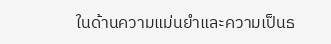ในด้านความแม่นยำและความเป็นธ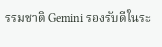รรมชาติ Gemini รองรับดีในระ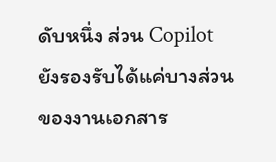ดับหนึ่ง ส่วน Copilot ยังรองรับได้แค่บางส่วนของงานเอกสาร